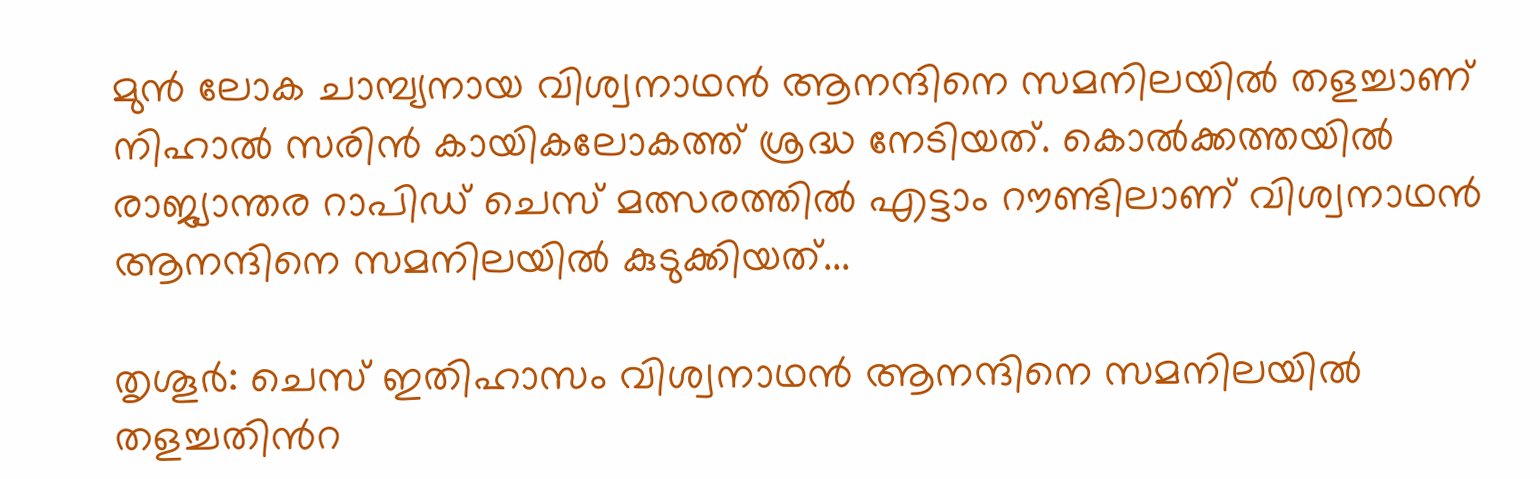മുന്‍ ലോക ചാമ്പ്യനായ വിശ്വനാഥന്‍ ആനന്ദിനെ സമനിലയില്‍ തളച്ചാണ് നിഹാല്‍ സരിന്‍ കായികലോകത്ത് ശ്രദ്ധ നേടിയത്. കൊല്‍ക്കത്തയില്‍ രാജ്യാന്തര റാപിഡ് ചെസ് മത്സരത്തില്‍ എട്ടാം റൗണ്ടിലാണ് വിശ്വനാഥന്‍ ആനന്ദിനെ സമനിലയില്‍ കുടുക്കിയത്...

തൃശൂര്‍: ചെസ് ഇതിഹാസം വിശ്വനാഥൻ ആനന്ദിനെ സമനിലയില്‍ തളച്ചതിൻറ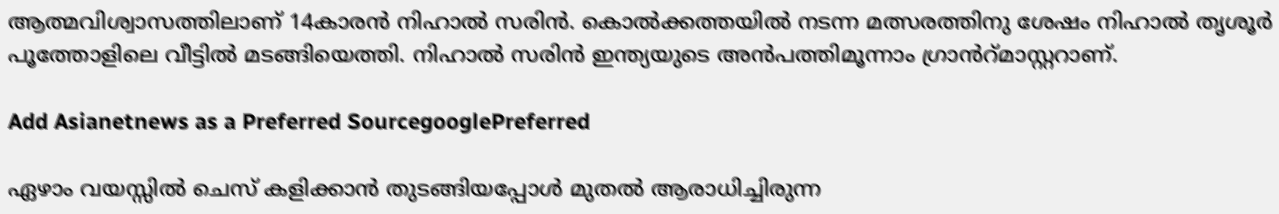ആത്മവിശ്വാസത്തിലാണ് 14കാരൻ നിഹാല്‍ സരിൻ. കൊല്‍ക്കത്തയില്‍ നടന്ന മത്സരത്തിനു ശേഷം നിഹാല്‍ തൃശൂര്‍ പൂത്തോളിലെ വീട്ടില്‍ മടങ്ങിയെത്തി. നിഹാല്‍ സരിൻ ഇന്ത്യയുടെ അൻപത്തിമൂന്നാം ഗ്രാൻറ്മാസ്റ്ററാണ്.

Add Asianetnews as a Preferred SourcegooglePreferred

ഏഴാം വയസ്സില്‍ ചെസ് കളിക്കാൻ തുടങ്ങിയപ്പോള്‍ മുതല്‍ ആരാധിച്ചിരുന്ന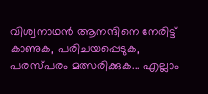വിശ്വനാഥൻ ആനന്ദിനെ നേരിട്ട് കാണുക, പരിചയപ്പെടുക, പരസ്‌പരം മത്സരിക്കുക... എല്ലാം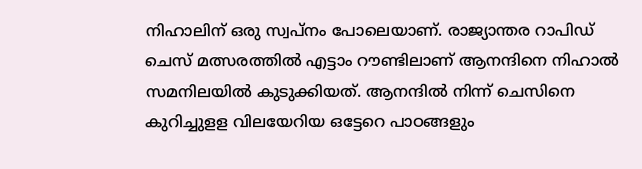നിഹാലിന് ഒരു സ്വപ്നം പോലെയാണ്. രാജ്യാന്തര റാപിഡ് ചെസ് മത്സരത്തില്‍ എട്ടാം റൗണ്ടിലാണ് ആനന്ദിനെ നിഹാല്‍ സമനിലയില്‍ കുടുക്കിയത്. ആനന്ദില്‍ നിന്ന് ചെസിനെ കുറിച്ചുളള വിലയേറിയ ഒട്ടേറെ പാഠങ്ങളും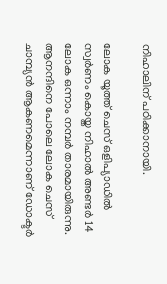നിഹാലിന് പഠിക്കാനായി.

ലോക യൂത്ത് ചെസ് ഒളിപ്യാഡില്‍ സ്വര്‍ണം കൊയ്ത നിഹാല്‍ അണ്ടര്‍ 14 ലോക ഒന്നാം നമ്പര്‍ താരമായിരുന്നു. ആനന്ദിനെ പോലെ ലോക ചെസ് ചാമ്പ്യൻ ആകണമെന്നാണ് ഡോക്ടര്‍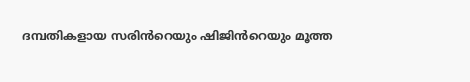ദമ്പതികളായ സരിൻറെയും ഷിജിൻറെയും മൂത്ത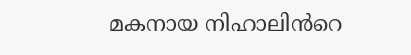മകനായ നിഹാലിൻറെ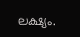ലക്ഷ്യം.